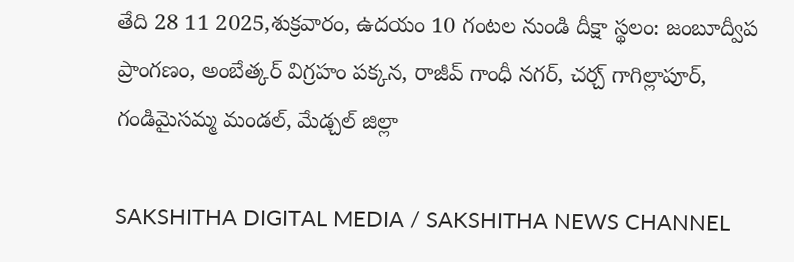తేది 28 11 2025,శుక్రవారం, ఉదయం 10 గంటల నుండి దీక్షా స్థలం: జంబూద్వీప ప్రాంగణం, అంబేత్కర్ విగ్రహం పక్కన, రాజీవ్ గాంధీ నగర్, చర్చ్ గాగిల్లాపూర్, గండిమైసమ్మ మండల్, మేడ్చల్ జిల్లా

SAKSHITHA DIGITAL MEDIA / SAKSHITHA NEWS CHANNEL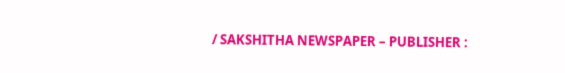/ SAKSHITHA NEWSPAPER – PUBLISHER :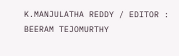K.MANJULATHA REDDY / EDITOR : BEERAM TEJOMURTHY